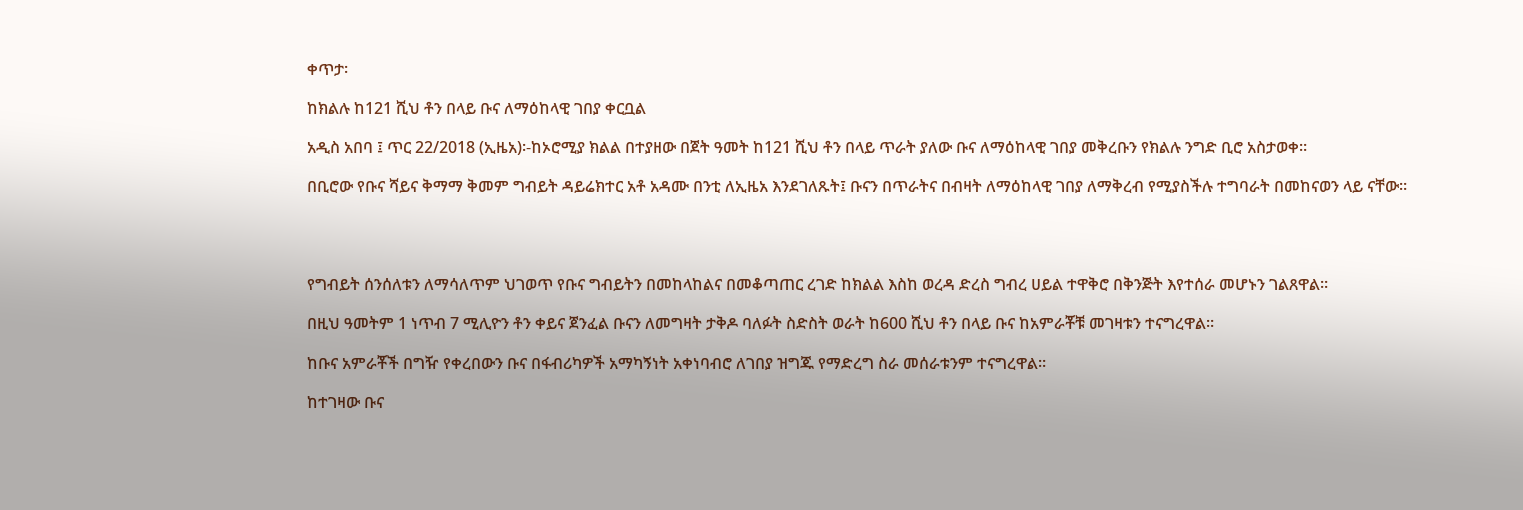ቀጥታ፡

ከክልሉ ከ121 ሺህ ቶን በላይ ቡና ለማዕከላዊ ገበያ ቀርቧል

አዲስ አበባ ፤ ጥር 22/2018 (ኢዜአ)፡-ከኦሮሚያ ክልል በተያዘው በጀት ዓመት ከ121 ሺህ ቶን በላይ ጥራት ያለው ቡና ለማዕከላዊ ገበያ መቅረቡን የክልሉ ንግድ ቢሮ አስታወቀ።

በቢሮው የቡና ሻይና ቅማማ ቅመም ግብይት ዳይሬክተር አቶ አዳሙ በንቲ ለኢዜአ እንደገለጹት፤ ቡናን በጥራትና በብዛት ለማዕከላዊ ገበያ ለማቅረብ የሚያስችሉ ተግባራት በመከናወን ላይ ናቸው።




የግብይት ሰንሰለቱን ለማሳለጥም ህገወጥ የቡና ግብይትን በመከላከልና በመቆጣጠር ረገድ ከክልል እስከ ወረዳ ድረስ ግብረ ሀይል ተዋቅሮ በቅንጅት እየተሰራ መሆኑን ገልጸዋል።

በዚህ ዓመትም 1 ነጥብ 7 ሚሊዮን ቶን ቀይና ጀንፈል ቡናን ለመግዛት ታቅዶ ባለፉት ስድስት ወራት ከ600 ሺህ ቶን በላይ ቡና ከአምራቾቹ መገዛቱን ተናግረዋል።

ከቡና አምራቾች በግዥ የቀረበውን ቡና በፋብሪካዎች አማካኝነት አቀነባብሮ ለገበያ ዝግጁ የማድረግ ስራ መሰራቱንም ተናግረዋል።

ከተገዛው ቡና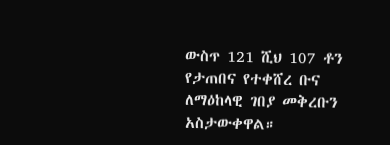ውስጥ 121 ሺህ 107 ቶን የታጠበና የተቀሸረ ቡና ለማዕከላዊ ገበያ መቅረቡን አስታውቀዋል።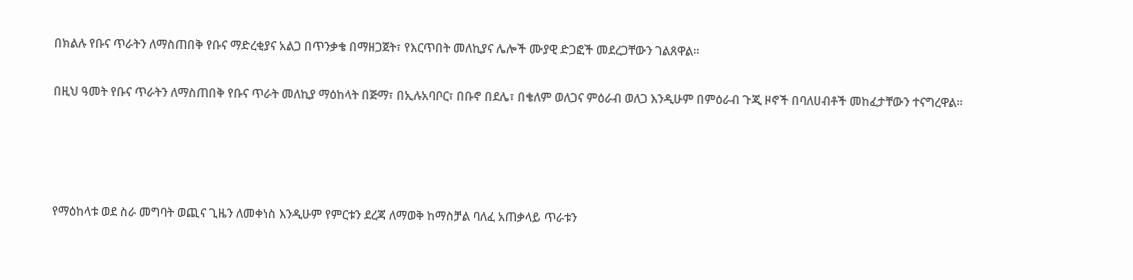በክልሉ የቡና ጥራትን ለማስጠበቅ የቡና ማድረቂያና አልጋ በጥንቃቄ በማዘጋጀት፣ የእርጥበት መለኪያና ሌሎች ሙያዊ ድጋፎች መደረጋቸውን ገልጸዋል።

በዚህ ዓመት የቡና ጥራትን ለማስጠበቅ የቡና ጥራት መለኪያ ማዕከላት በጅማ፣ በኢሉአባቦር፣ በቡኖ በደሌ፣ በቄለም ወለጋና ምዕራብ ወለጋ እንዲሁም በምዕራብ ጉጂ ዞኖች በባለሀብቶች መከፈታቸውን ተናግረዋል።




የማዕከላቱ ወደ ስራ መግባት ወጪና ጊዜን ለመቀነስ እንዲሁም የምርቱን ደረጃ ለማወቅ ከማስቻል ባለፈ አጠቃላይ ጥራቱን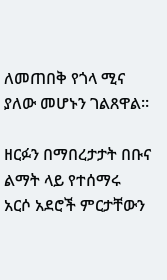ለመጠበቅ የጎላ ሚና ያለው መሆኑን ገልጸዋል።

ዘርፉን በማበረታታት በቡና ልማት ላይ የተሰማሩ አርሶ አደሮች ምርታቸውን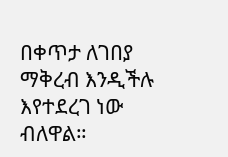በቀጥታ ለገበያ ማቅረብ እንዲችሉ እየተደረገ ነው ብለዋል።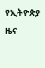የኢትዮጵያ ዜና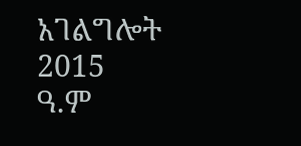አገልግሎት
2015
ዓ.ም